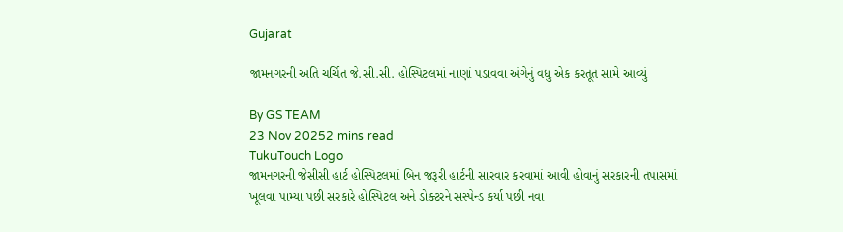Gujarat

જામનગરની અતિ ચર્ચિત જે.સી.સી. હોસ્પિટલમાં નાણાં પડાવવા અંગેનું વધુ એક કરતૂત સામે આવ્યું

By GS TEAM
23 Nov 20252 mins read
TukuTouch Logo
જામનગરની જેસીસી હાર્ટ હોસ્પિટલમાં બિન જરૂરી હાર્ટની સારવાર કરવામાં આવી હોવાનું સરકારની તપાસમાં ખૂલવા પામ્યા પછી સરકારે હોસ્પિટલ અને ડોક્ટરને સસ્પેન્ડ કર્યા પછી નવા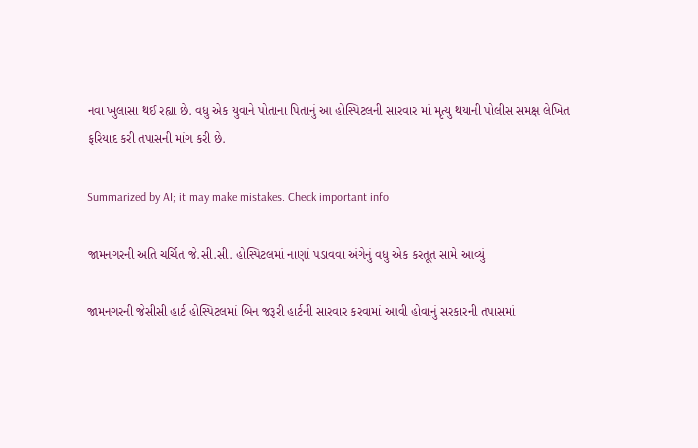નવા ખુલાસા થઈ રહ્યા છે. વધુ એક યુવાને પોતાના પિતાનું આ હોસ્પિટલની સારવાર માં મૃત્યુ થયાની પોલીસ સમક્ષ લેખિત ફરિયાદ કરી તપાસની માંગ કરી છે.

Summarized by AI; it may make mistakes. Check important info

જામનગરની અતિ ચર્ચિત જે.સી.સી. હોસ્પિટલમાં નાણાં પડાવવા અંગેનું વધુ એક કરતૂત સામે આવ્યું

જામનગરની જેસીસી હાર્ટ હોસ્પિટલમાં બિન જરૂરી હાર્ટની સારવાર કરવામાં આવી હોવાનું સરકારની તપાસમાં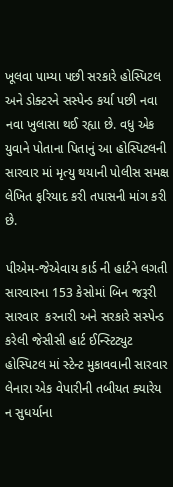ખૂલવા પામ્યા પછી સરકારે હોસ્પિટલ અને ડોક્ટરને સસ્પેન્ડ કર્યા પછી નવા નવા ખુલાસા થઈ રહ્યા છે. વધુ એક યુવાને પોતાના પિતાનું આ હોસ્પિટલની સારવાર માં મૃત્યુ થયાની પોલીસ સમક્ષ લેખિત ફરિયાદ કરી તપાસની માંગ કરી છે.

પીએમ-જેએવાય કાર્ડ ની હાર્ટને લગતી સારવારના 153 કેસોમાં બિન જરૂરી સારવાર  કરનારી અને સરકારે સસ્પેન્ડ કરેલી જેસીસી હાર્ટ ઈન્સ્ટિટ્યુટ હોસ્પિટલ માં સ્ટેન્ટ મુકાવવાની સારવાર લેનારા એક વેપારીની તબીયત ક્યારેય ન સુધર્યાના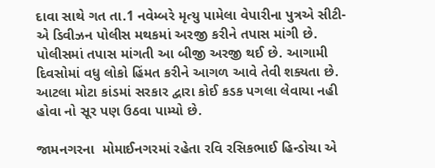દાવા સાથે ગત તા.1 નવેમ્બરે મૃત્યુ પામેલા વેપારીના પુત્રએ સીટી-એ ડિવીઝન પોલીસ મથકમાં અરજી કરીને તપાસ માંગી છે. પોલીસમાં તપાસ માંગતી આ બીજી અરજી થઈ છે. આગામી દિવસોમાં વધુ લોકો હિંમત કરીને આગળ આવે તેવી શક્યતા છે. આટલા મોટા કાંડમાં સરકાર દ્વારા કોઈ કડક પગલા લેવાયા નહી હોવા નો સૂર પણ ઉઠવા પામ્યો છે.

જામનગરના  મોમાઈનગરમાં રહેતા રવિ રસિકભાઈ હિન્ડોચા એ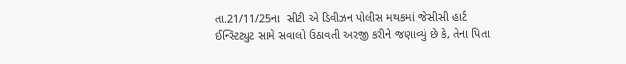તા.21/11/25ના  સીટી એ ડિવીઝન પોલીસ મથકમાં જેસીસી હાર્ટ ઈન્સ્ટિટ્યુટ સામે સવાલો ઉઠાવતી અરજી કરીને જણાવ્યું છે કે, તેના પિતા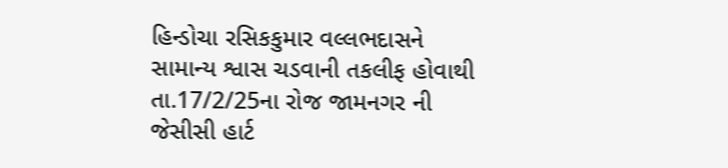હિન્ડોચા રસિકકુમાર વલ્લભદાસને સામાન્ય શ્વાસ ચડવાની તકલીફ હોવાથી તા.17/2/25ના રોજ જામનગર ની જેસીસી હાર્ટ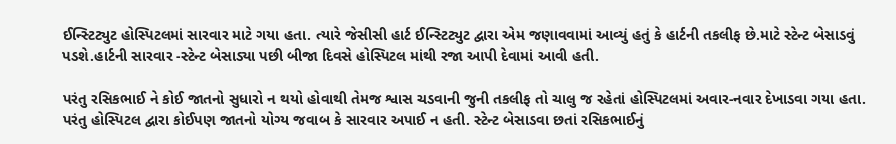ઈન્સ્ટિટ્યુટ હોસ્પિટલમાં સારવાર માટે ગયા હતા. ત્યારે જેસીસી હાર્ટ ઈન્સ્ટિટ્યુટ દ્વારા એમ જણાવવામાં આવ્યું હતું કે હાર્ટની તકલીફ છે.માટે સ્ટેન્ટ બેસાડવું પડશે.હાર્ટની સારવાર -સ્ટેન્ટ બેસાડ્યા પછી બીજા દિવસે હોસ્પિટલ માંથી રજા આપી દેવામાં આવી હતી.

પરંતુ રસિકભાઈ ને કોઈ જાતનો સુધારો ન થયો હોવાથી તેમજ શ્વાસ ચડવાની જુની તકલીફ તો ચાલુ જ રહેતાં હોસ્પિટલમાં અવાર-નવાર દેખાડવા ગયા હતા. પરંતુ હોસ્પિટલ દ્વારા કોઈપણ જાતનો યોગ્ય જવાબ કે સારવાર અપાઈ ન હતી. સ્ટેન્ટ બેસાડવા છતાં રસિકભાઈનું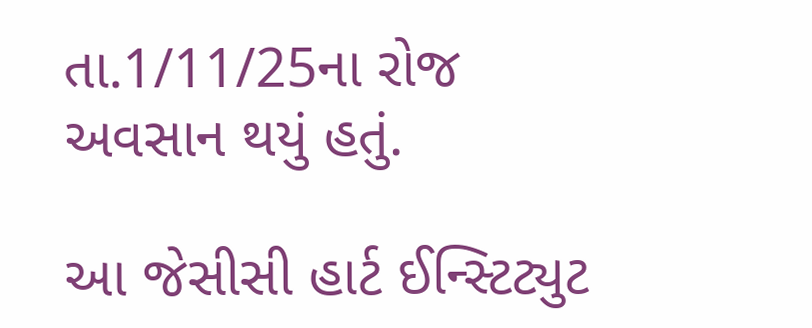તા.1/11/25ના રોજ અવસાન થયું હતું.

આ જેસીસી હાર્ટ ઈન્સ્ટિટ્યુટ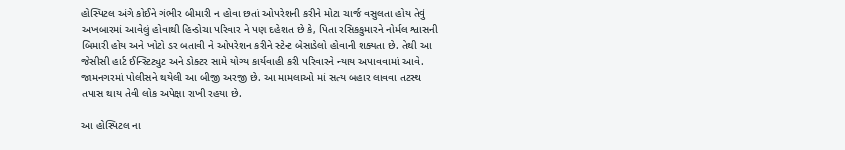હોસ્પિટલ અંગે કોઈને ગંભીર બીમારી ન હોવા છતાં ઓપરેશની કરીને મોટા ચાર્જ વસુલતા હોય તેવું અખબારમાં આવેલું હોવાથી હિન્ડોચા પરિવાર ને પણ દહેશત છે કે, પિતા રસિકકુમારને નોર્મલ શ્વાસની બિમારી હોય અને ખોટો ડર બતાવી ને ઓપરેશન કરીને સ્ટેન્ટ બેસાડેલો હોવાની શક્યતા છે. તેથી આ જેસીસી હાર્ટ ઈન્સ્ટિટ્યુટ અને ડોક્ટર સામે યોગ્ય કાર્યવાહી કરી પરિવારને ન્યાય અપાવવામાં આવે. જામનગરમાં પોલીસને થયેલી આ બીજી અરજી છે. આ મામલાઓ માં સત્ય બહાર લાવવા તટસ્થ તપાસ થાય તેવી લોક અપેક્ષા રાખી રહયા છે.

આ હોસ્પિટલ ના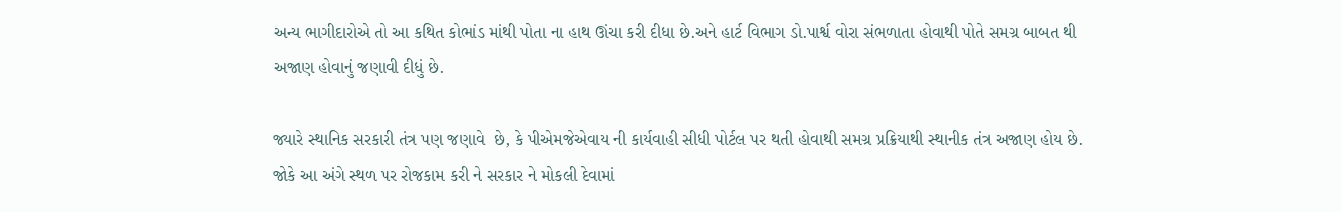અન્ય ભાગીદારોએ તો આ કથિત કોભાંડ માંથી પોતા ના હાથ ઊંચા કરી દીધા છે.અને હાર્ટ વિભાગ ડો.પાર્શ્વ વોરા સંભળાતા હોવાથી પોતે સમગ્ર બાબત થી અજાણ હોવાનું જણાવી દીધું છે.

જ્યારે સ્થાનિક સરકારી તંત્ર પણ જણાવે  છે, કે પીએમજેએવાય ની કાર્યવાહી સીધી પોર્ટલ પર થતી હોવાથી સમગ્ર પ્રક્રિયાથી સ્થાનીક તંત્ર અજાણ હોય છે. જોકે આ અંગે સ્થળ પર રોજકામ કરી ને સરકાર ને મોકલી દેવામાં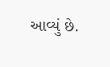આવ્યું છે.